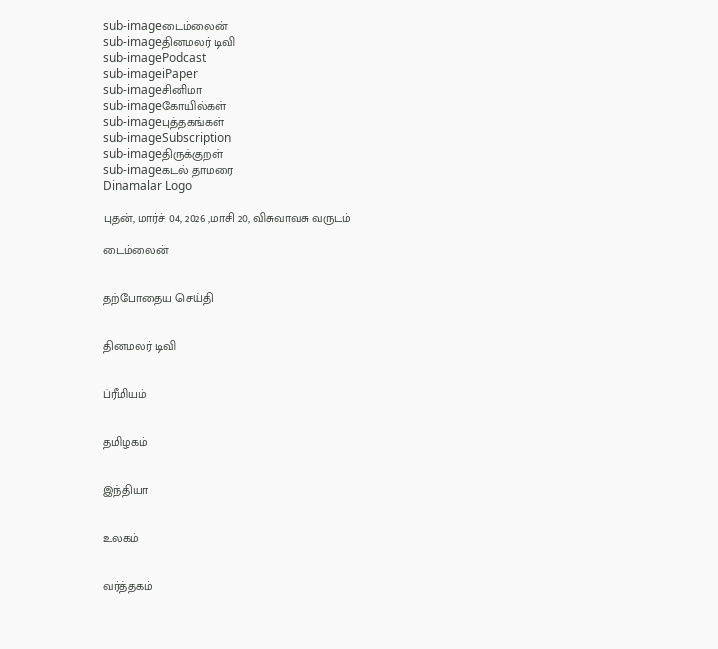sub-imageடைம்லைன்
sub-imageதினமலர் டிவி
sub-imagePodcast
sub-imageiPaper
sub-imageசினிமா
sub-imageகோயில்கள்
sub-imageபுத்தகங்கள்
sub-imageSubscription
sub-imageதிருக்குறள்
sub-imageகடல் தாமரை
Dinamalar Logo

புதன், மார்ச் 04, 2026 ,மாசி 20, விசுவாவசு வருடம்

டைம்லைன்


தற்போதைய செய்தி


தினமலர் டிவி


ப்ரீமியம்


தமிழகம்


இந்தியா


உலகம்


வர்த்தகம்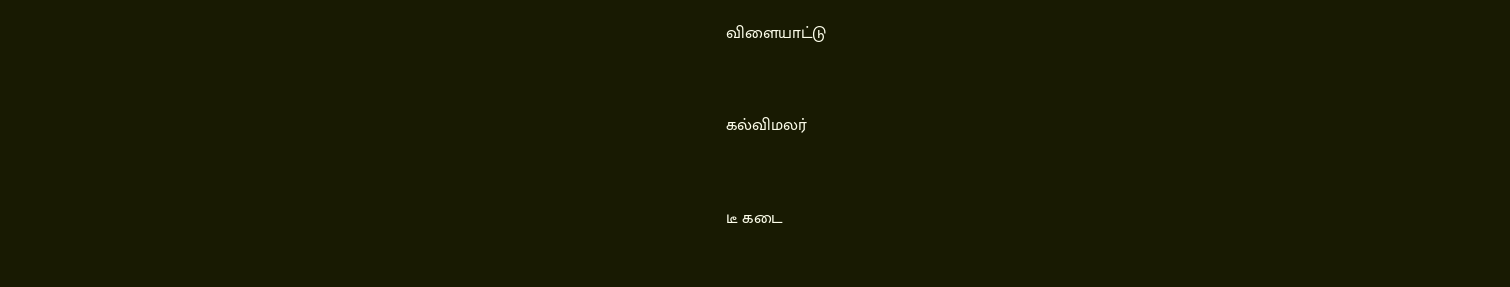விளையாட்டு


கல்விமலர்


டீ கடை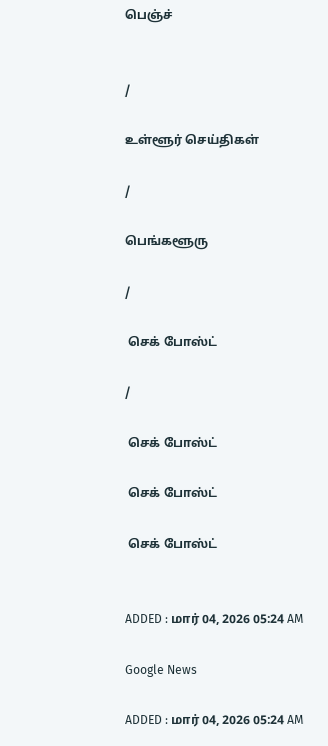பெஞ்ச்


/

உள்ளூர் செய்திகள்

/

பெங்களூரு

/

 செக் போஸ்ட்

/

 செக் போஸ்ட்

 செக் போஸ்ட்

 செக் போஸ்ட்


ADDED : மார் 04, 2026 05:24 AM

Google News

ADDED : மார் 04, 2026 05:24 AM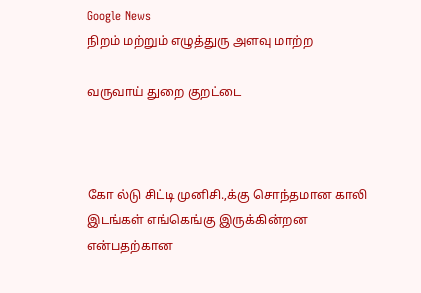Google News
நிறம் மற்றும் எழுத்துரு அளவு மாற்ற

வருவாய் துறை குறட்டை



கோ ல்டு சிட்டி முனிசி.,க்கு சொந்தமான காலி இடங்கள் எங்கெங்கு இருக்கின்றன என்பதற்கான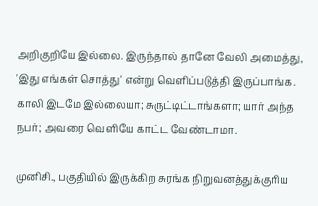அறிகுறியே இல்லை. இருந்தால் தானே வேலி அமைத்து, 'இது எங்கள் சொத்து' என்று வெளிப்படுத்தி இருப்பாங்க. காலி இடமே இல்லையா; சுருட்டிட்டாங்களா; யார் அந்த நபர்; அவரை வெளியே காட்ட வேண்டாமா.

முனிசி., பகுதியில் இருக்கிற சுரங்க நிறுவனத்துக்குரிய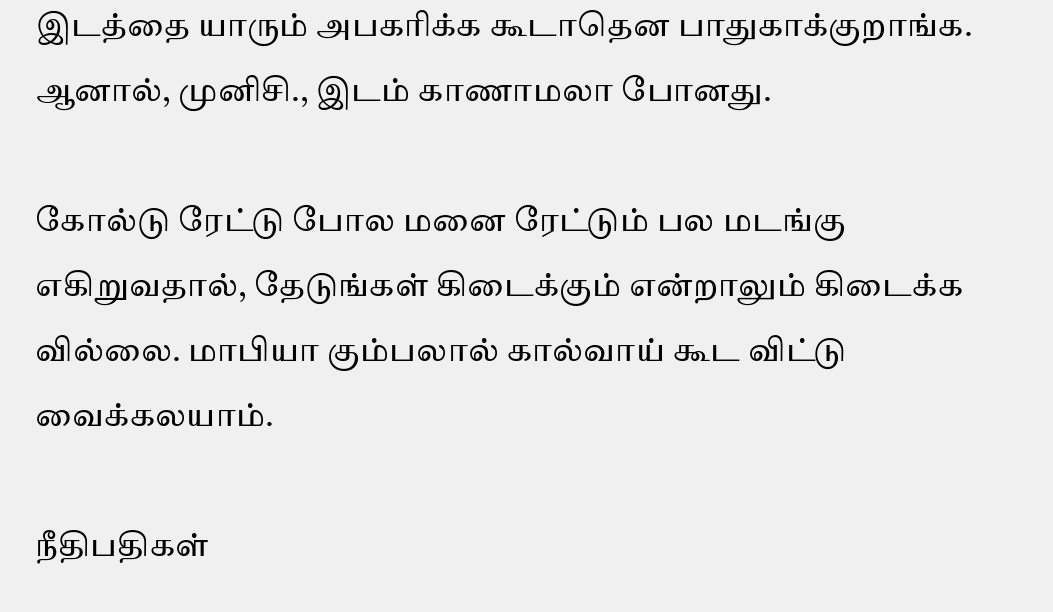இடத்தை யாரும் அபகரிக்க கூடாதென பாதுகாக்குறாங்க. ஆனால், முனிசி., இடம் காணாமலா போனது.

கோல்டு ரேட்டு போல மனை ரேட்டும் பல மடங்கு எகிறுவதால், தேடுங்கள் கிடைக்கும் என்றாலும் கிடைக்க வில்லை. மாபியா கும்பலால் கால்வாய் கூட விட்டு வைக்கலயாம்.

நீதிபதிகள்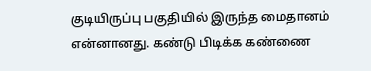குடியிருப்பு பகுதியில் இருந்த மைதானம் என்னானது. கண்டு பிடிக்க கண்ணை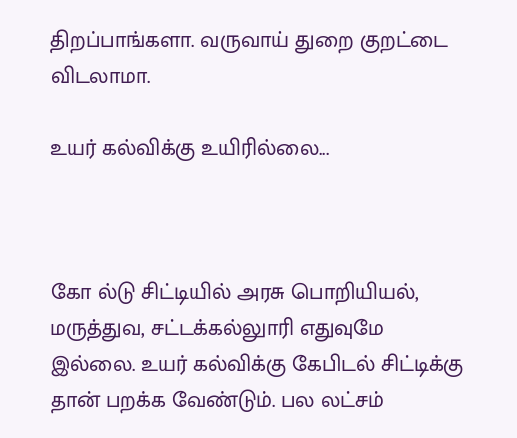திறப்பாங்களா. வருவாய் துறை குறட்டை விடலாமா.

உயர் கல்விக்கு உயிரில்லை...



கோ ல்டு சிட்டியில் அரசு பொறியியல், மருத்துவ, சட்டக்கல்லுாரி எதுவுமே இல்லை. உயர் கல்விக்கு கேபிடல் சிட்டிக்கு தான் பறக்க வேண்டும். பல லட்சம்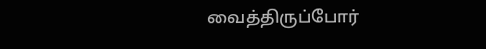வைத்திருப்போர்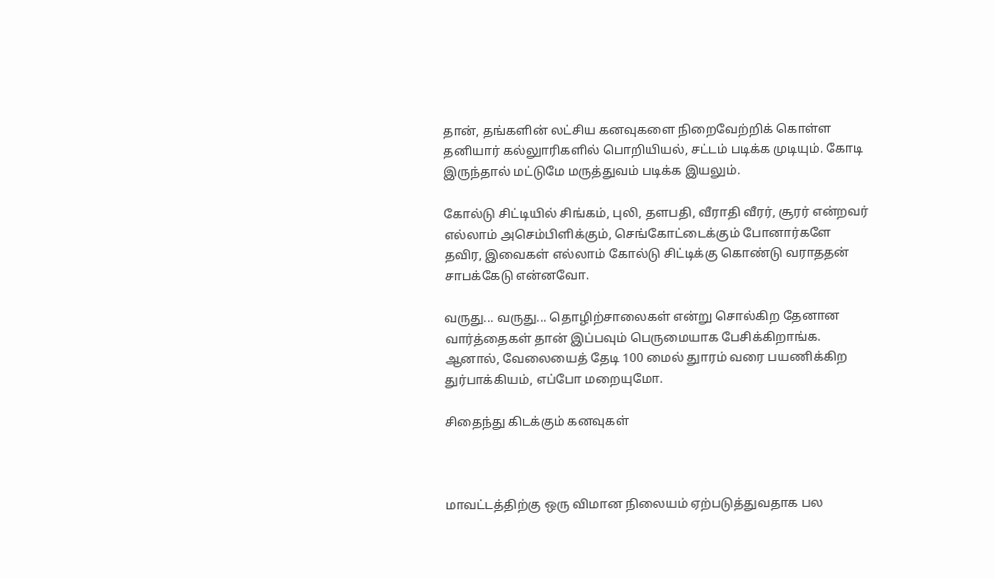தான், தங்களின் லட்சிய கனவுகளை நிறைவேற்றிக் கொள்ள தனியார் கல்லுாரிகளில் பொறியியல், சட்டம் படிக்க முடியும். கோடி இருந்தால் மட்டுமே மருத்துவம் படிக்க இயலும்.

கோல்டு சிட்டியில் சிங்கம், புலி, தளபதி, வீராதி வீரர், சூரர் என்றவர் எல்லாம் அசெம்பிளிக்கும், செங்கோட்டைக்கும் போனார்களே தவிர, இவைகள் எல்லாம் கோல்டு சிட்டிக்கு கொண்டு வராததன் சாபக்கேடு என்னவோ.

வருது... வருது... தொழிற்சாலைகள் என்று சொல்கிற தேனான வார்த்தைகள் தான் இப்பவும் பெருமையாக பேசிக்கிறாங்க. ஆனால், வேலையைத் தேடி 100 மைல் துாரம் வரை பயணிக்கிற துர்பாக்கியம், எப்போ மறையுமோ.

சிதைந்து கிடக்கும் கனவுகள்



மாவட்டத்திற்கு ஒரு விமான நிலையம் ஏற்படுத்துவதாக பல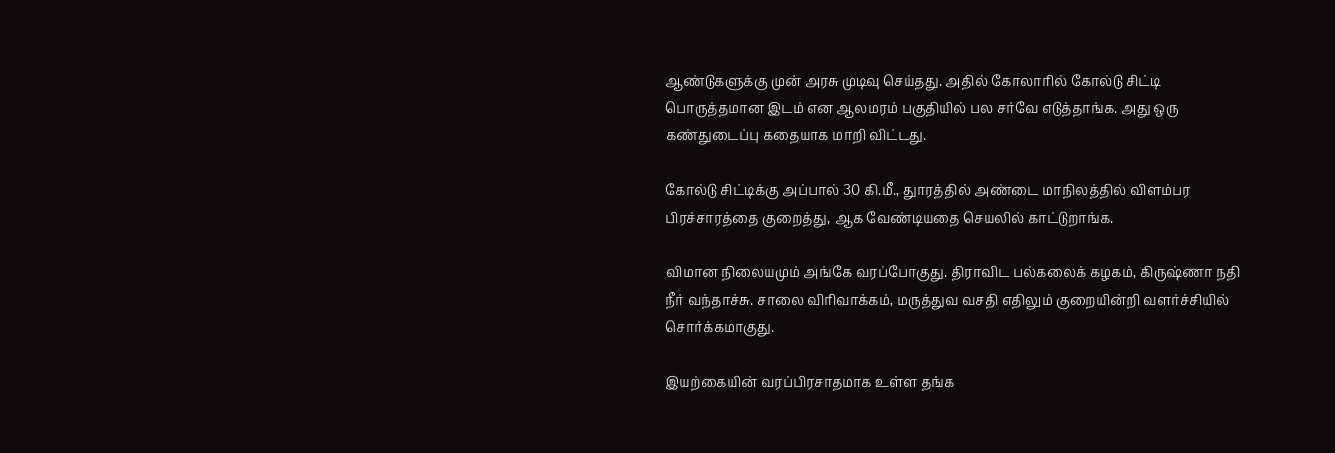ஆண்டுகளுக்கு முன் அரசு முடிவு செய்தது. அதில் கோலாரில் கோல்டு சிட்டி பொருத்தமான இடம் என ஆலமரம் பகுதியில் பல சர்வே எடுத்தாங்க. அது ஒரு கண்துடைப்பு கதையாக மாறி விட்டது.

கோல்டு சிட்டிக்கு அப்பால் 30 கி.மீ., துாரத்தில் அண்டை மாநிலத்தில் விளம்பர பிரச்சாரத்தை குறைத்து, ஆக வேண்டியதை செயலில் காட்டுறாங்க.

விமான நிலையமும் அங்கே வரப்போகுது. திராவிட பல்கலைக் கழகம், கிருஷ்ணா நதி நீர் வந்தாச்சு. சாலை விரிவாக்கம், மருத்துவ வசதி எதிலும் குறையின்றி வளர்ச்சியில் சொர்க்கமாகுது.

இயற்கையின் வரப்பிரசாதமாக உள்ள தங்க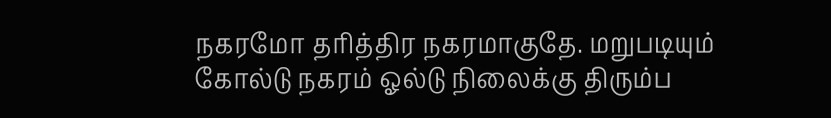நகரமோ தரித்திர நகரமாகுதே. மறுபடியும் கோல்டு நகரம் ஓல்டு நிலைக்கு திரும்ப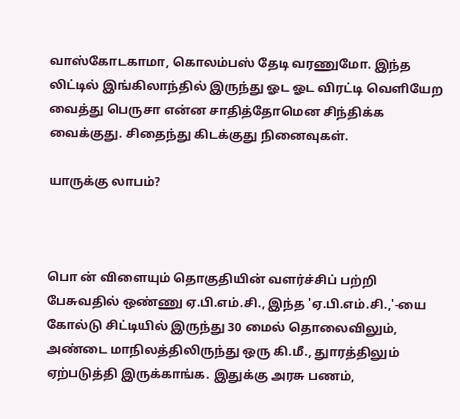வாஸ்கோடகாமா, கொலம்பஸ் தேடி வரணுமோ. இந்த லிட்டில் இங்கிலாந்தில் இருந்து ஓட ஓட விரட்டி வெளியேற வைத்து பெருசா என்ன சாதித்தோமென சிந்திக்க வைக்குது. சிதைந்து கிடக்குது நினைவுகள்.

யாருக்கு லாபம்?



பொ ன் விளையும் தொகுதியின் வளர்ச்சிப் பற்றி பேசுவதில் ஒண்ணு ஏ.பி.எம்.சி., இந்த 'ஏ.பி.எம்.சி.,'-யை கோல்டு சிட்டியில் இருந்து 30 மைல் தொலைவிலும், அண்டை மாநிலத்திலிருந்து ஒரு கி.மீ., துாரத்திலும் ஏற்படுத்தி இருக்காங்க. இதுக்கு அரசு பணம்,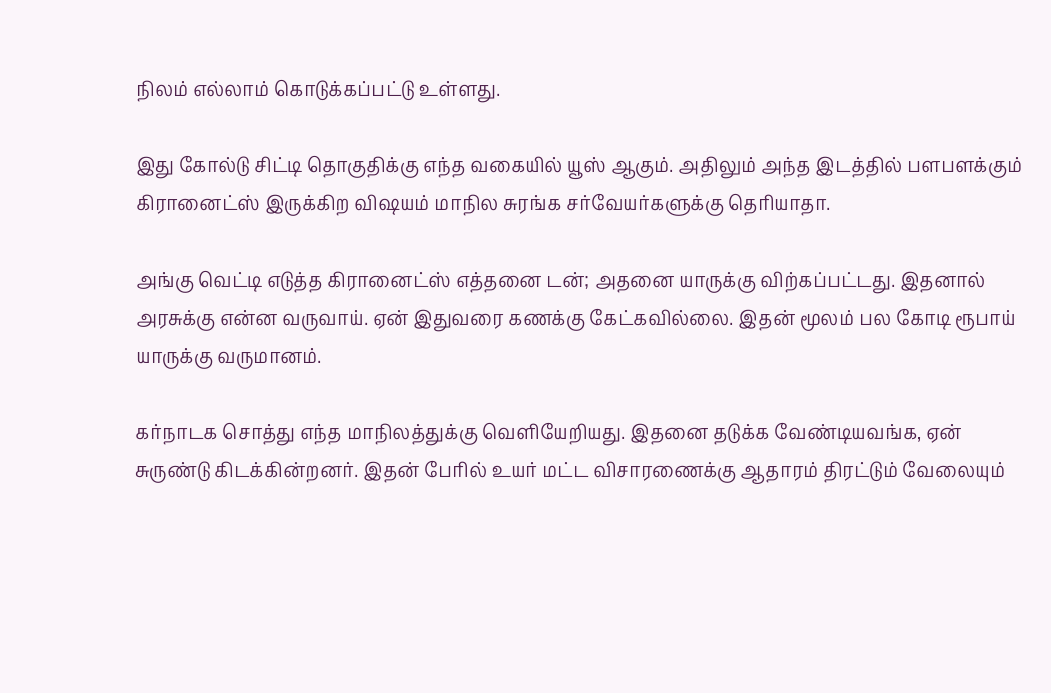நிலம் எல்லாம் கொடுக்கப்பட்டு உள்ளது.

இது கோல்டு சிட்டி தொகுதிக்கு எந்த வகையில் யூஸ் ஆகும். அதிலும் அந்த இடத்தில் பளபளக்கும் கிரானைட்ஸ் இருக்கிற விஷயம் மாநில சுரங்க சர்வேயர்களுக்கு தெரியாதா.

அங்கு வெட்டி எடுத்த கிரானைட்ஸ் எத்தனை டன்; அதனை யாருக்கு விற்கப்பட்டது. இதனால் அரசுக்கு என்ன வருவாய். ஏன் இதுவரை கணக்கு கேட்கவில்லை. இதன் மூலம் பல கோடி ரூபாய் யாருக்கு வருமானம்.

கர்நாடக சொத்து எந்த மாநிலத்துக்கு வெளியேறியது. இதனை தடுக்க வேண்டியவங்க, ஏன் சுருண்டு கிடக்கின்றனர். இதன் பேரில் உயர் மட்ட விசாரணைக்கு ஆதாரம் திரட்டும் வேலையும்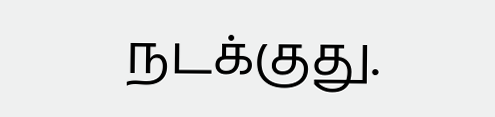நடக்குது.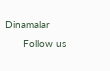Dinamalar
      Follow us